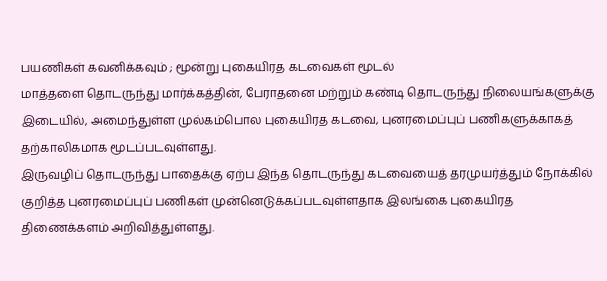பயணிகள் கவனிக்கவும் ; மூன்று புகையிரத கடவைகள் மூடல்
மாத்தளை தொடருந்து மார்க்கத்தின், பேராதனை மற்றும் கண்டி தொடருந்து நிலையங்களுக்கு இடையில், அமைந்துள்ள முல்கம்பொல புகையிரத கடவை, புனரமைப்புப் பணிகளுக்காகத் தற்காலிகமாக மூடப்படவுள்ளது.
இருவழிப் தொடருந்து பாதைக்கு ஏற்ப இந்த தொடருந்து கடவையைத் தரமுயர்த்தும் நோக்கில் குறித்த புனரமைப்புப் பணிகள் முன்னெடுக்கப்படவுள்ளதாக இலங்கை புகையிரத திணைக்களம் அறிவித்துள்ளது.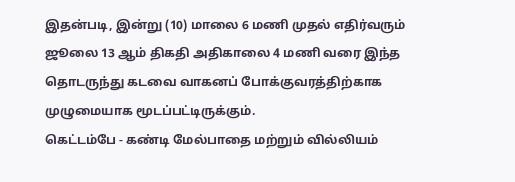இதன்படி, இன்று (10) மாலை 6 மணி முதல் எதிர்வரும் ஜூலை 13 ஆம் திகதி அதிகாலை 4 மணி வரை இந்த தொடருந்து கடவை வாகனப் போக்குவரத்திற்காக முழுமையாக மூடப்பட்டிருக்கும்.
கெட்டம்பே - கண்டி மேல்பாதை மற்றும் வில்லியம்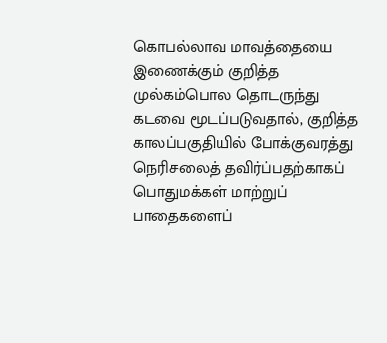கொபல்லாவ மாவத்தையை இணைக்கும் குறித்த முல்கம்பொல தொடருந்து கடவை மூடப்படுவதால், குறித்த காலப்பகுதியில் போக்குவரத்து நெரிசலைத் தவிர்ப்பதற்காகப் பொதுமக்கள் மாற்றுப் பாதைகளைப்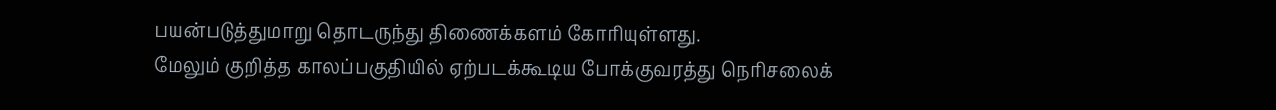பயன்படுத்துமாறு தொடருந்து திணைக்களம் கோரியுள்ளது.
மேலும் குறித்த காலப்பகுதியில் ஏற்படக்கூடிய போக்குவரத்து நெரிசலைக்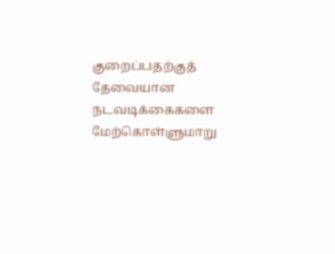குறைப்பதற்குத் தேவையான நடவடிக்கைகளை மேற்கொள்ளுமாறு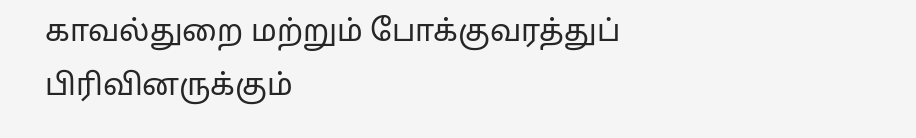காவல்துறை மற்றும் போக்குவரத்துப் பிரிவினருக்கும்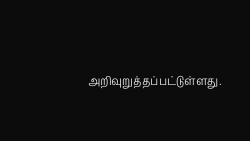அறிவுறுத்தப்பட்டுள்ளது.